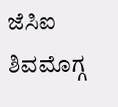ಜೆಸಿಐ ಶಿವಮೊಗ್ಗ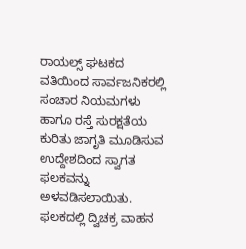ರಾಯಲ್ಸ್ ಘಟಕದ ವತಿಯಿಂದ ಸಾರ್ವಜನಿಕರಲ್ಲಿ ಸಂಚಾರ ನಿಯಮಗಳು ಹಾಗೂ ರಸ್ತೆ ಸುರಕ್ಷತೆಯ ಕುರಿತು ಜಾಗೃತಿ ಮೂಡಿಸುವ ಉದ್ದೇಶದಿಂದ ಸ್ವಾಗತ ಫಲಕವನ್ನು ಅಳವಡಿಸಲಾಯಿತು. ಫಲಕದಲ್ಲಿ ದ್ವಿಚಕ್ರ ವಾಹನ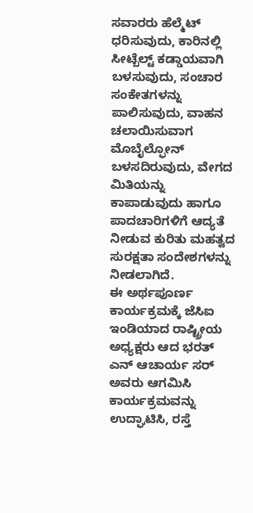ಸವಾರರು ಹೆಲ್ಮೆಟ್ ಧರಿಸುವುದು, ಕಾರಿನಲ್ಲಿ ಸೀಟ್ಬೆಲ್ಟ್ ಕಡ್ಡಾಯವಾಗಿ ಬಳಸುವುದು, ಸಂಚಾರ ಸಂಕೇತಗಳನ್ನು ಪಾಲಿಸುವುದು, ವಾಹನ ಚಲಾಯಿಸುವಾಗ ಮೊಬೈಲ್ಫೋನ್ ಬಳಸದಿರುವುದು, ವೇಗದ ಮಿತಿಯನ್ನು ಕಾಪಾಡುವುದು ಹಾಗೂ ಪಾದಚಾರಿಗಳಿಗೆ ಆದ್ಯತೆ ನೀಡುವ ಕುರಿತು ಮಹತ್ವದ ಸುರಕ್ಷತಾ ಸಂದೇಶಗಳನ್ನು ನೀಡಲಾಗಿದೆ.
ಈ ಅರ್ಥಪೂರ್ಣ ಕಾರ್ಯಕ್ರಮಕ್ಕೆ ಜೆಸಿಐ ಇಂಡಿಯಾದ ರಾಷ್ಟ್ರೀಯ ಅಧ್ಯಕ್ಷರು ಆದ ಭರತ್ ಎನ್ ಆಚಾರ್ಯ ಸರ್ ಅವರು ಆಗಮಿಸಿ ಕಾರ್ಯಕ್ರಮವನ್ನು ಉದ್ಘಾಟಿಸಿ, ರಸ್ತೆ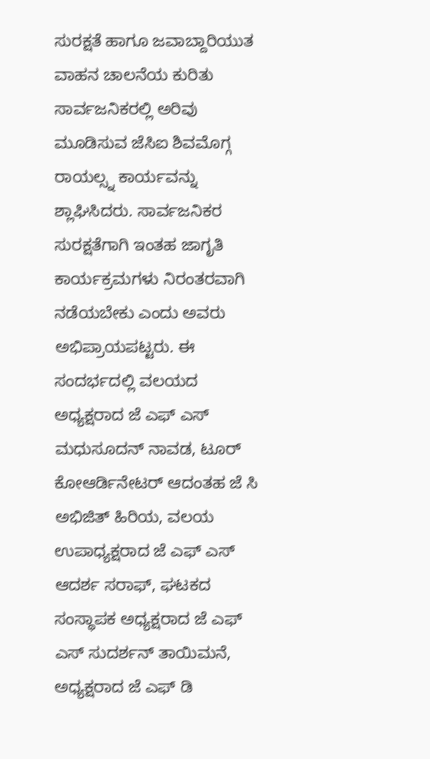ಸುರಕ್ಷತೆ ಹಾಗೂ ಜವಾಬ್ದಾರಿಯುತ ವಾಹನ ಚಾಲನೆಯ ಕುರಿತು ಸಾರ್ವಜನಿಕರಲ್ಲಿ ಅರಿವು ಮೂಡಿಸುವ ಜೆಸಿಐ ಶಿವಮೊಗ್ಗ ರಾಯಲ್ಸ್ನ ಕಾರ್ಯವನ್ನು ಶ್ಲಾಘಿಸಿದರು. ಸಾರ್ವಜನಿಕರ ಸುರಕ್ಷತೆಗಾಗಿ ಇಂತಹ ಜಾಗೃತಿ ಕಾರ್ಯಕ್ರಮಗಳು ನಿರಂತರವಾಗಿ ನಡೆಯಬೇಕು ಎಂದು ಅವರು ಅಭಿಪ್ರಾಯಪಟ್ಟರು. ಈ ಸಂದರ್ಭದಲ್ಲಿ ವಲಯದ ಅಧ್ಯಕ್ಷರಾದ ಜೆ ಎಫ್ ಎಸ್ ಮಧುಸೂದನ್ ನಾವಡ, ಟೂರ್ ಕೋಆರ್ಡಿನೇಟರ್ ಆದಂತಹ ಜೆ ಸಿ ಅಭಿಜಿತ್ ಹಿರಿಯ, ವಲಯ ಉಪಾಧ್ಯಕ್ಷರಾದ ಜೆ ಎಫ್ ಎಸ್ ಆದರ್ಶ ಸರಾಫ್, ಘಟಕದ ಸಂಸ್ಥಾಪಕ ಅಧ್ಯಕ್ಷರಾದ ಜೆ ಎಫ್ ಎಸ್ ಸುದರ್ಶನ್ ತಾಯಿಮನೆ, ಅಧ್ಯಕ್ಷರಾದ ಜೆ ಎಫ್ ಡಿ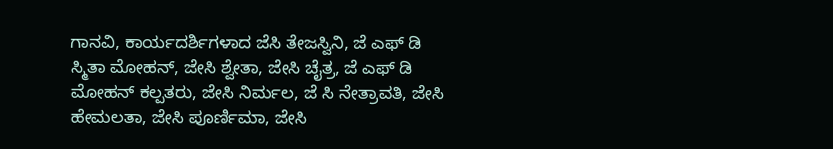ಗಾನವಿ, ಕಾರ್ಯದರ್ಶಿಗಳಾದ ಜೆಸಿ ತೇಜಸ್ವಿನಿ, ಜೆ ಎಫ್ ಡಿ ಸ್ಮಿತಾ ಮೋಹನ್, ಜೇಸಿ ಶ್ವೇತಾ, ಜೇಸಿ ಚೈತ್ರ, ಜೆ ಎಫ್ ಡಿ ಮೋಹನ್ ಕಲ್ಪತರು, ಜೇಸಿ ನಿರ್ಮಲ, ಜೆ ಸಿ ನೇತ್ರಾವತಿ, ಜೇಸಿ ಹೇಮಲತಾ, ಜೇಸಿ ಪೂರ್ಣಿಮಾ, ಜೇಸಿ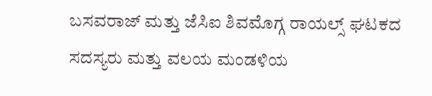ಬಸವರಾಜ್ ಮತ್ತು ಜೆಸಿಐ ಶಿವಮೊಗ್ಗ ರಾಯಲ್ಸ್ ಘಟಕದ ಸದಸ್ಯರು ಮತ್ತು ವಲಯ ಮಂಡಳಿಯ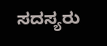ಸದಸ್ಯರು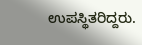ಉಪಸ್ಥಿತರಿದ್ದರು.